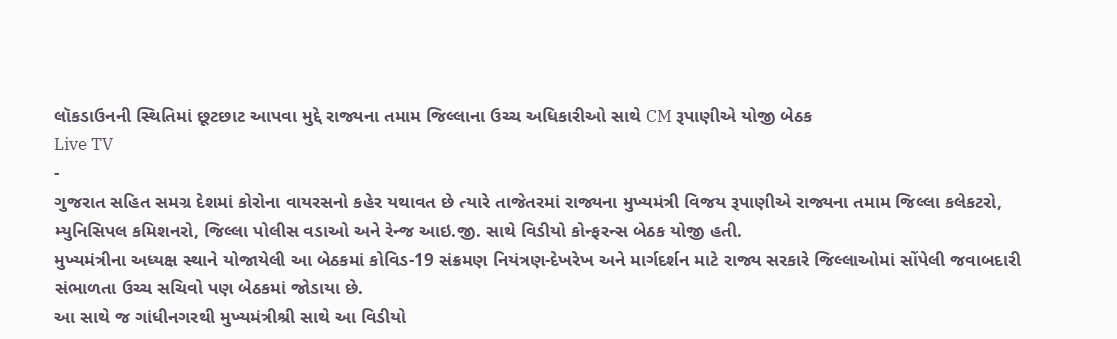લૉકડાઉનની સ્થિતિમાં છૂટછાટ આપવા મુદ્દે રાજ્યના તમામ જિલ્લાના ઉચ્ચ અધિકારીઓ સાથે CM રૂપાણીએ યોજી બેઠક
Live TV
-
ગુજરાત સહિત સમગ્ર દેશમાં કોરોના વાયરસનો કહેર યથાવત છે ત્યારે તાજેતરમાં રાજ્યના મુખ્યમંત્રી વિજય રૂપાણીએ રાજ્યના તમામ જિલ્લા કલેકટરો, મ્યુનિસિપલ કમિશનરો, જિલ્લા પોલીસ વડાઓ અને રેન્જ આઇ.જી. સાથે વિડીયો કોન્ફરન્સ બેઠક યોજી હતી.
મુખ્યમંત્રીના અધ્યક્ષ સ્થાને યોજાયેલી આ બેઠકમાં કોવિડ-19 સંક્રમણ નિયંત્રણ-દેખરેખ અને માર્ગદર્શન માટે રાજ્ય સરકારે જિલ્લાઓમાં સોંપેલી જવાબદારી સંભાળતા ઉચ્ચ સચિવો પણ બેઠકમાં જોડાયા છે.
આ સાથે જ ગાંધીનગરથી મુખ્યમંત્રીશ્રી સાથે આ વિડીયો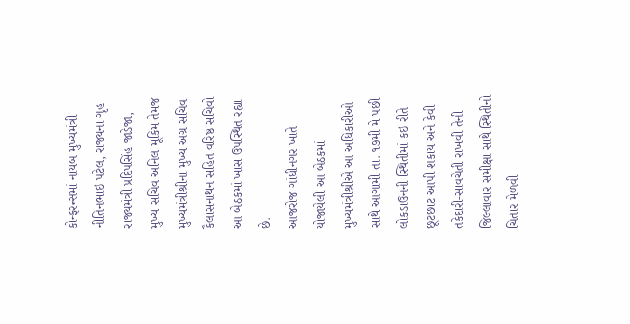કોન્ફરન્સમાં નાયબ મુખ્યમંત્રી નીતિનભાઇ પટેલ, રાજ્યના ગૃહ રાજ્યમંત્રી પ્રદિપસિંહ જાડેજા, મુખ્ય સચિવ અનિલ મૂકિમ તેમજ મુખ્યમંત્રીશ્રીના મુખ્ય અગ્ર સચિવ કૈલાસનાથન સહિત વરિષ્ઠ સચિવો આ બેઠકમાં ખાસ ઉપસ્થિત રહ્યા છે.
આજરોજ ગાંધીનગર ખાતે યોજાયેલી આ બેઠકમાં મુખ્યમંત્રીશ્રીએ આ અધિકારીઓ સાથે આગામી તા. ૧૭મી મે પછી લોકડાઉનની સ્થિતીમાં કઇ રીતે છૂટછાટ આપી શકાય અને કેવી તકેદારી-સાવચેતી રાખવી તેની જિલ્લાવાર સમીક્ષા સાથે સ્થિતીનો ચિતાર મેળવી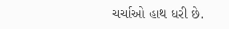ચર્ચાઓ હાથ ધરી છે.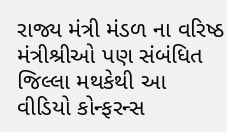રાજ્ય મંત્રી મંડળ ના વરિષ્ઠ મંત્રીશ્રીઓ પણ સંબંધિત જિલ્લા મથકેથી આ વીડિયો કોન્ફરન્સ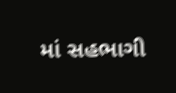માં સહભાગી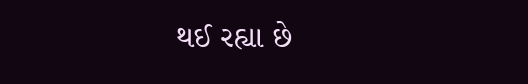થઈ રહ્યા છે